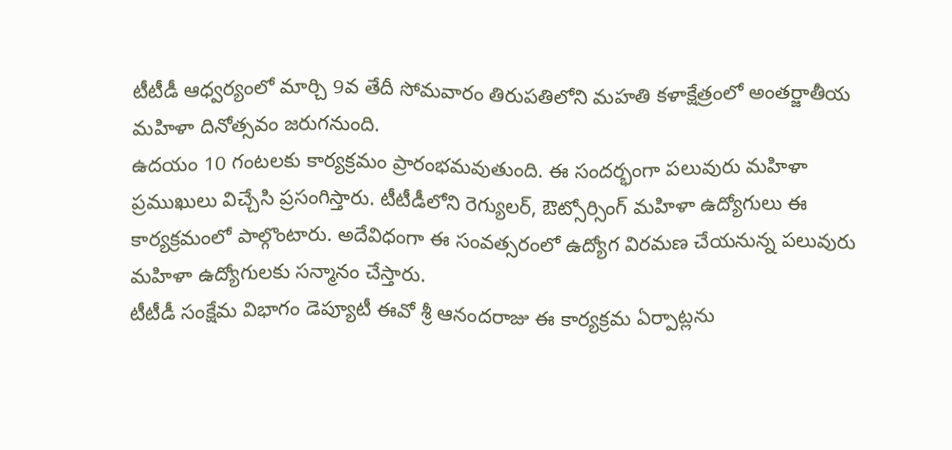టీటీడీ ఆధ్వర్యంలో మార్చి 9వ తేదీ సోమవారం తిరుపతిలోని మహతి కళాక్షేత్రంలో అంతర్జాతీయ మహిళా దినోత్సవం జరుగనుంది.
ఉదయం 10 గంటలకు కార్యక్రమం ప్రారంభమవుతుంది. ఈ సందర్భంగా పలువురు మహిళా ప్రముఖులు విచ్చేసి ప్రసంగిస్తారు. టీటీడీలోని రెగ్యులర్, ఔట్సోర్సింగ్ మహిళా ఉద్యోగులు ఈ కార్యక్రమంలో పాల్గొంటారు. అదేవిధంగా ఈ సంవత్సరంలో ఉద్యోగ విరమణ చేయనున్న పలువురు మహిళా ఉద్యోగులకు సన్మానం చేస్తారు.
టీటీడీ సంక్షేమ విభాగం డెప్యూటీ ఈవో శ్రీ ఆనందరాజు ఈ కార్యక్రమ ఏర్పాట్లను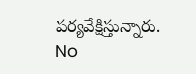పర్యవేక్షిస్తున్నారు.
No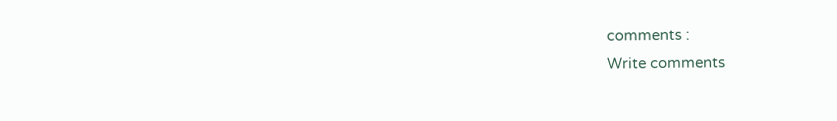comments :
Write comments